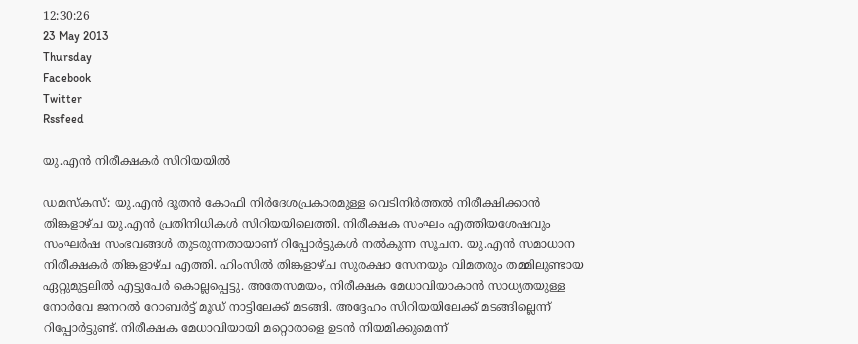12:30:26
23 May 2013
Thursday
Facebook
Twitter
Rssfeed

യു.എന്‍ നിരീക്ഷകര്‍ സിറിയയില്‍

ഡമസ്കസ്: യു.എന്‍ ദൂതന്‍ കോഫി നിര്‍ദേശപ്രകാരമുള്ള വെടിനിര്‍ത്തല്‍ നിരീക്ഷിക്കാന്‍ തിങ്കളാഴ്ച യു.എന്‍ പ്രതിനിധികള്‍ സിറിയയിലെത്തി. നിരീക്ഷക സംഘം എത്തിയശേഷവും സംഘര്‍ഷ സംഭവങ്ങള്‍ തുടരുന്നതായാണ് റിപ്പോര്‍ട്ടുകള്‍ നല്‍കുന്ന സൂചന. യു.എന്‍ സമാധാന നിരീക്ഷകര്‍ തിങ്കളാഴ്ച എത്തി. ഹിംസില്‍ തിങ്കളാഴ്ച സുരക്ഷാ സേനയും വിമതരും തമ്മിലുണ്ടായ ഏറ്റുമുട്ടലില്‍ എട്ടുപേര്‍ കൊല്ലപ്പെട്ടു. അതേസമയം, നിരീക്ഷക മേധാവിയാകാന്‍ സാധ്യതയുള്ള നോര്‍വേ ജനറല്‍ റോബര്‍ട്ട് മൂഡ് നാട്ടിലേക്ക് മടങ്ങി. അദ്ദേഹം സിറിയയിലേക്ക് മടങ്ങില്ലെന്ന് റിപ്പോര്‍ട്ടുണ്ട്. നിരീക്ഷക മേധാവിയായി മറ്റൊരാളെ ഉടന്‍ നിയമിക്കുമെന്ന്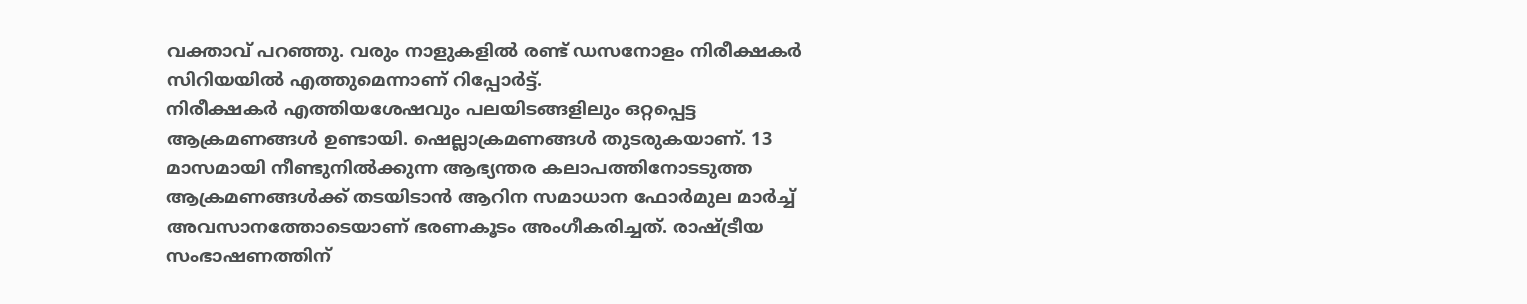വക്താവ് പറഞ്ഞു. വരും നാളുകളില്‍ രണ്ട് ഡസനോളം നിരീക്ഷകര്‍ സിറിയയില്‍ എത്തുമെന്നാണ് റിപ്പോര്‍ട്ട്.
നിരീക്ഷകര്‍ എത്തിയശേഷവും പലയിടങ്ങളിലും ഒറ്റപ്പെട്ട ആക്രമണങ്ങള്‍ ഉണ്ടായി. ഷെല്ലാക്രമണങ്ങള്‍ തുടരുകയാണ്. 13 മാസമായി നീണ്ടുനില്‍ക്കുന്ന ആഭ്യന്തര കലാപത്തിനോടടുത്ത ആക്രമണങ്ങള്‍ക്ക് തടയിടാന്‍ ആറിന സമാധാന ഫോര്‍മുല മാര്‍ച്ച് അവസാനത്തോടെയാണ് ഭരണകൂടം അംഗീകരിച്ചത്. രാഷ്ട്രീയ സംഭാഷണത്തിന്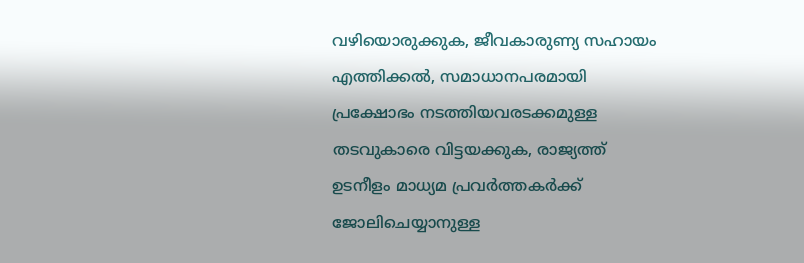വഴിയൊരുക്കുക, ജീവകാരുണ്യ സഹായം എത്തിക്കല്‍, സമാധാനപരമായി പ്രക്ഷോഭം നടത്തിയവരടക്കമുള്ള തടവുകാരെ വിട്ടയക്കുക, രാജ്യത്ത് ഉടനീളം മാധ്യമ പ്രവര്‍ത്തകര്‍ക്ക് ജോലിചെയ്യാനുള്ള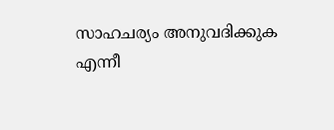സാഹചര്യം അനുവദിക്കുക എന്നീ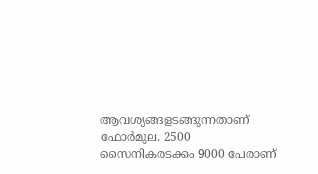ആവശ്യങ്ങളടങ്ങുന്നതാണ് ഫോര്‍മുല. 2500 സൈനികരടക്കം 9000 പേരാണ്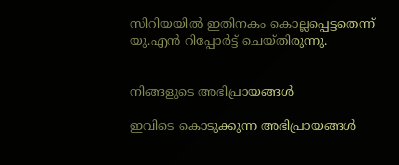സിറിയയില്‍ ഇതിനകം കൊല്ലപ്പെട്ടതെന്ന് യു.എന്‍ റിപ്പോര്‍ട്ട് ചെയ്തിരുന്നു.


നിങ്ങളുടെ അഭിപ്രായങ്ങള്‍

ഇവിടെ കൊടുക്കുന്ന അഭിപ്രായങ്ങള്‍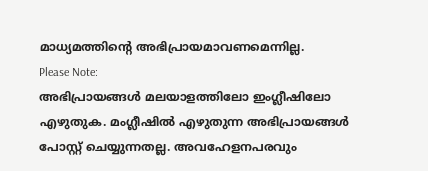മാധ്യമത്തിന്റെ അഭിപ്രായമാവണമെന്നില്ല.
Please Note:
അഭിപ്രായങ്ങള്‍ മലയാളത്തിലോ ഇംഗ്ലീഷിലോ എഴുതുക. മംഗ്ലീഷില്‍ എഴുതുന്ന അഭിപ്രായങ്ങള്‍ പോസ്റ്റ് ചെയ്യുന്നതല്ല. അവഹേളനപരവും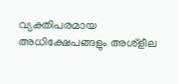വ്യക്തിപരമായ അധിക്ഷേപങ്ങളും അശ്ളീല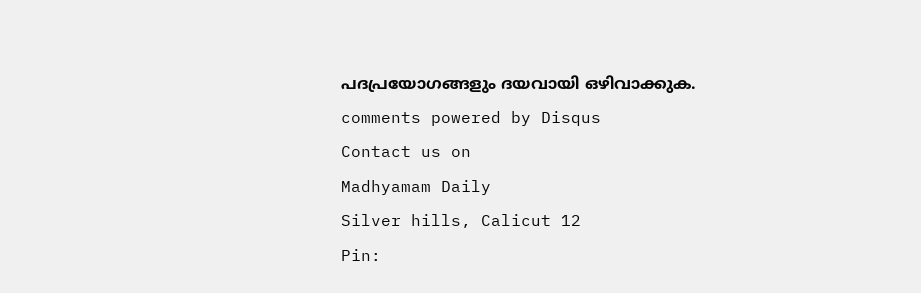പദപ്രയോഗങ്ങളും ദയവായി ഒഴിവാക്കുക.
comments powered by Disqus
Contact us on
Madhyamam Daily
Silver hills, Calicut 12
Pin: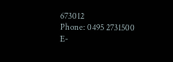673012
Phone: 0495 2731500
E-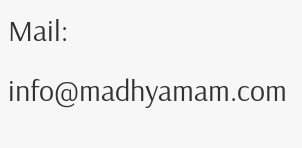Mail: info@madhyamam.com